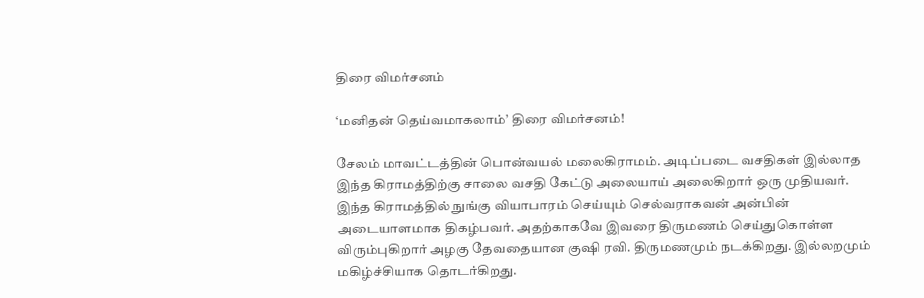திரை விமர்சனம்

‘மனிதன் தெய்வமாகலாம்’ திரை விமர்சனம்!

சேலம் மாவட்டத்தின் பொன்வயல் மலைகிராமம். அடிப்படை வசதிகள் இல்லாத இந்த கிராமத்திற்கு சாலை வசதி கேட்டு அலையாய் அலைகிறார் ஒரு முதியவர். இந்த கிராமத்தில் நுங்கு வியாபாரம் செய்யும் செல்வராகவன் அன்பின் அடையாளமாக திகழ்பவர். அதற்காகவே இவரை திருமணம் செய்துகொள்ள விரும்புகிறார் அழகு தேவதையான குஷி ரவி. திருமணமும் நடக்கிறது. இல்லறமும் மகிழ்ச்சியாக தொடர்கிறது.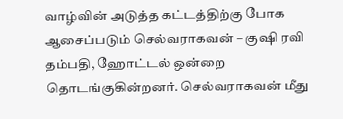வாழ்வின் அடுத்த கட்டத்திற்கு போக ஆசைப்படும் செல்வராகவன் – குஷி ரவி தம்பதி, ஹோட்டல் ஒன்றை தொடங்குகின்றனர். செல்வராகவன் மீது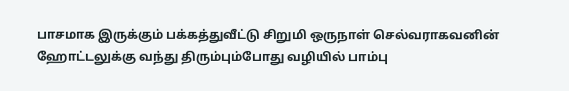பாசமாக இருக்கும் பக்கத்துவீட்டு சிறுமி ஒருநாள் செல்வராகவனின் ஹோட்டலுக்கு வந்து திரும்பும்போது வழியில் பாம்பு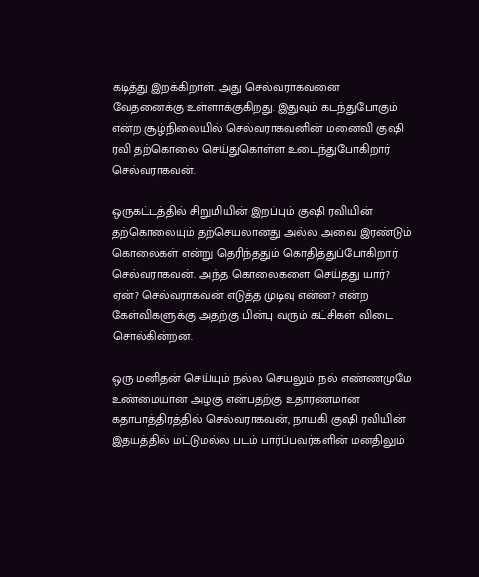கடித்து இறக்கிறாள். அது செல்வராகவனை வேதனைக்கு உள்ளாக்குகிறது. இதுவும் கடந்துபோகும் என்ற சூழ்நிலையில் செல்வராகவனின் மனைவி குஷி ரவி தற்கொலை செய்துகொள்ள உடைந்துபோகிறார் செல்வராகவன்.

ஒருகட்டத்தில் சிறுமியின் இறப்பும் குஷி ரவியின் தற்கொலையும் தற்செயலானது அல்ல அவை இரண்டும் கொலைகள் என்று தெரிந்ததும் கொதித்துப்போகிறார் செல்வராகவன். அந்த கொலைகளை செய்தது யார்? ஏன்? செல்வராகவன் எடுத்த முடிவு என்ன? என்ற கேள்விகளுக்கு அதற்கு பின்பு வரும் கட்சிகள் விடை சொல்கின்றன.

ஒரு மனிதன் செய்யும் நல்ல செயலும் நல் எண்ணமுமே உண்மையான அழகு என்பதற்கு உதாரணமான கதாபாத்திரத்தில் செல்வராகவன், நாயகி குஷி ரவியின் இதயத்தில் மட்டுமல்ல படம் பார்ப்பவர்களின் மனதிலும்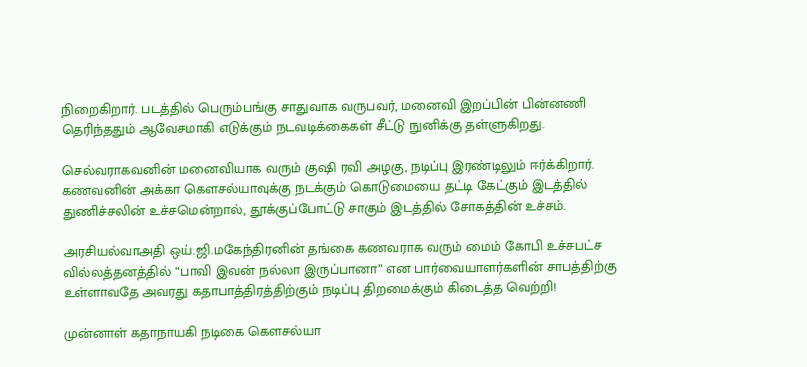நிறைகிறார். படத்தில் பெரும்பங்கு சாதுவாக வருபவர், மனைவி இறப்பின் பின்னணி தெரிந்ததும் ஆவேசமாகி எடுக்கும் நடவடிக்கைகள் சீட்டு நுனிக்கு தள்ளுகிறது.

செல்வராகவனின் மனைவியாக வரும் குஷி ரவி அழகு, நடிப்பு இரண்டிலும் ஈர்க்கிறார். கணவனின் அக்கா கெளசல்யாவுக்கு நடக்கும் கொடுமையை தட்டி கேட்கும் இடத்தில் துணிச்சலின் உச்சமென்றால், தூக்குப்போட்டு சாகும் இடத்தில் சோகத்தின் உச்சம்.

அரசியல்வாஅதி ஒய்.ஜி.மகேந்திரனின் தங்கை கணவராக வரும் மைம் கோபி உச்சபட்ச வில்லத்தனத்தில் “பாவி இவன் நல்லா இருப்பானா” என பார்வையாளர்களின் சாபத்திற்கு உள்ளாவதே அவரது கதாபாத்திரத்திற்கும் நடிப்பு திறமைக்கும் கிடைத்த வெற்றி!

முன்னாள் கதாநாயகி நடிகை கெளசல்யா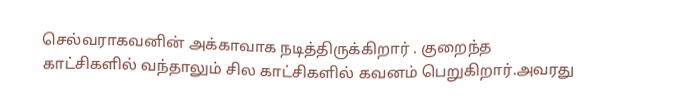செல்வராகவனின் அக்காவாக நடித்திருக்கிறார் . குறைந்த காட்சிகளில் வந்தாலும் சில காட்சிகளில் கவனம் பெறுகிறார்.அவரது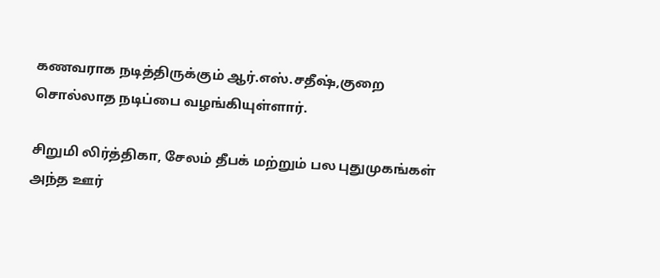கணவராக நடித்திருக்கும் ஆர்.எஸ்.சதீஷ்,குறை சொல்லாத நடிப்பை வழங்கியுள்ளார்.

சிறுமி லிர்த்திகா, சேலம் தீபக் மற்றும் பல புதுமுகங்கள் அந்த ஊர்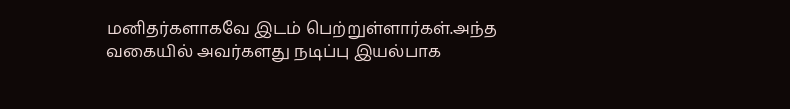மனிதர்களாகவே இடம் பெற்றுள்ளார்கள்.அந்த வகையில் அவர்களது நடிப்பு இயல்பாக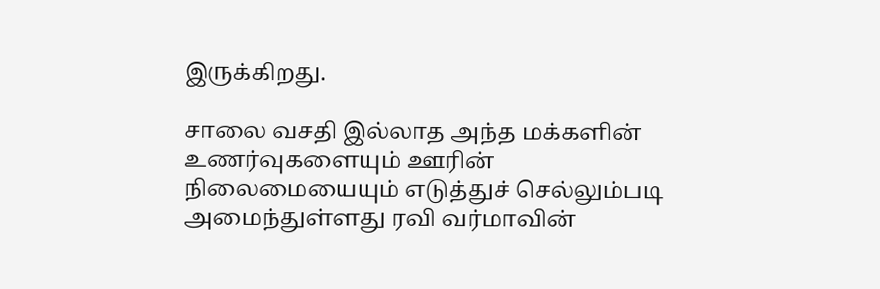இருக்கிறது.

சாலை வசதி இல்லாத அந்த மக்களின் உணர்வுகளையும் ஊரின் நிலைமையையும் எடுத்துச் செல்லும்படி அமைந்துள்ளது ரவி வர்மாவின்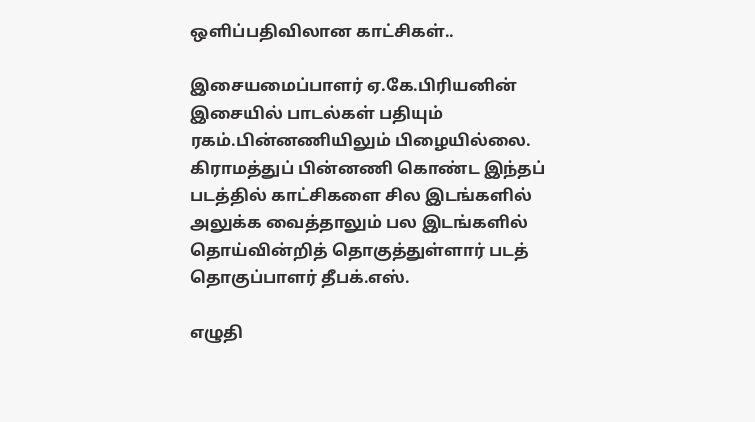ஒளிப்பதிவிலான காட்சிகள்..

இசையமைப்பாளர் ஏ.கே.பிரியனின் இசையில் பாடல்கள் பதியும் ரகம்.பின்னணியிலும் பிழையில்லை.
கிராமத்துப் பின்னணி கொண்ட இந்தப் படத்தில் காட்சிகளை சில இடங்களில் அலுக்க வைத்தாலும் பல இடங்களில் தொய்வின்றித் தொகுத்துள்ளார் படத் தொகுப்பாளர் தீபக்.எஸ்.

எழுதி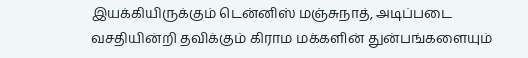இயக்கியிருக்கும் டென்னிஸ் மஞ்சுநாத், அடிப்படை வசதியின்றி தவிக்கும் கிராம மக்களின் துன்பங்களையும்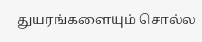துயரங்களையும் சொல்ல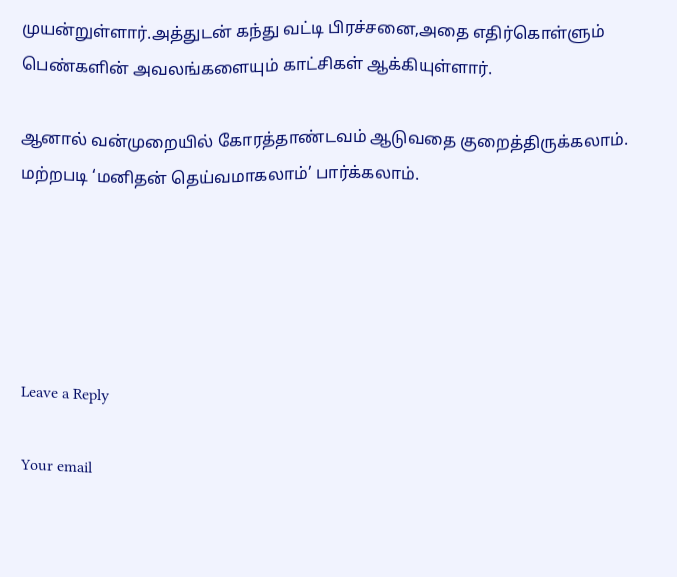முயன்றுள்ளார்.அத்துடன் கந்து வட்டி பிரச்சனை,அதை எதிர்கொள்ளும் பெண்களின் அவலங்களையும் காட்சிகள் ஆக்கியுள்ளார்.

ஆனால் வன்முறையில் கோரத்தாண்டவம் ஆடுவதை குறைத்திருக்கலாம். மற்றபடி ‘மனிதன் தெய்வமாகலாம்’ பார்க்கலாம்.





Leave a Reply

Your email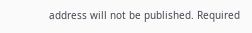address will not be published. Required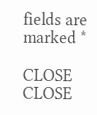fields are marked *

CLOSE
CLOSE